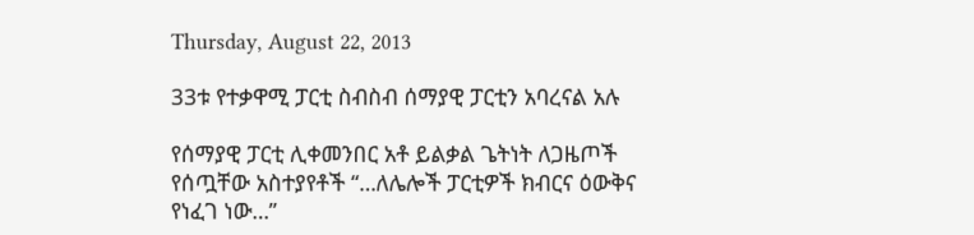Thursday, August 22, 2013

33ቱ የተቃዋሚ ፓርቲ ስብስብ ሰማያዊ ፓርቲን አባረናል አሉ

የሰማያዊ ፓርቲ ሊቀመንበር አቶ ይልቃል ጌትነት ለጋዜጦች የሰጧቸው አስተያየቶች “…ለሌሎች ፓርቲዎች ክብርና ዕውቅና የነፈገ ነው…”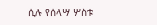ሲሉ የሰላሣ ሦስቱ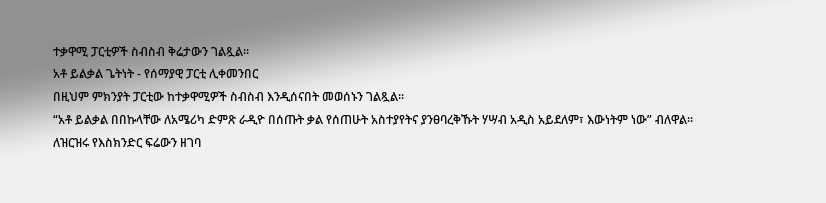ተቃዋሚ ፓርቲዎች ስብስብ ቅሬታውን ገልጿል።
አቶ ይልቃል ጌትነት - የሰማያዊ ፓርቲ ሊቀመንበር
በዚህም ምክንያት ፓርቲው ከተቃዋሚዎች ስብስብ እንዲሰናበት መወሰኑን ገልጿል።
“አቶ ይልቃል በበኩላቸው ለአሜሪካ ድምጽ ራዲዮ በሰጡት ቃል የሰጠሁት አስተያየትና ያንፀባረቅኹት ሃሣብ አዲስ አይደለም፣ እውነትም ነው” ብለዋል።
ለዝርዝሩ የእስክንድር ፍሬውን ዘገባ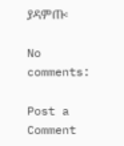ያዳምጡ፡

No comments:

Post a Comment